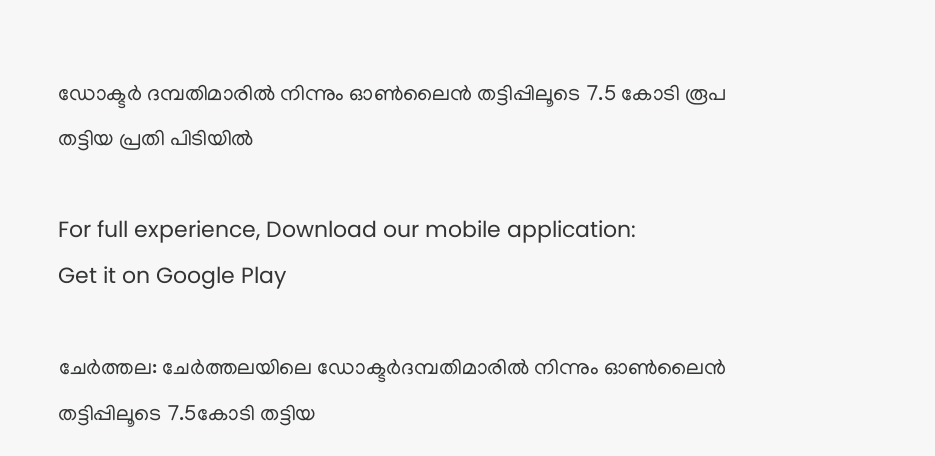ഡോക്ടര്‍ ദമ്പതിമാരില്‍ നിന്നും ഓണ്‍ലൈന്‍ തട്ടിപ്പിലൂടെ 7.5 കോടി രൂപ തട്ടിയ പ്രതി പിടിയിൽ

For full experience, Download our mobile application:
Get it on Google Play

ചേര്‍ത്തല: ചേർത്തലയിലെ ഡോക്ടര്‍ദമ്പതിമാരില്‍ നിന്നും ഓണ്‍ലൈന്‍ തട്ടിപ്പിലൂടെ 7.5കോടി തട്ടിയ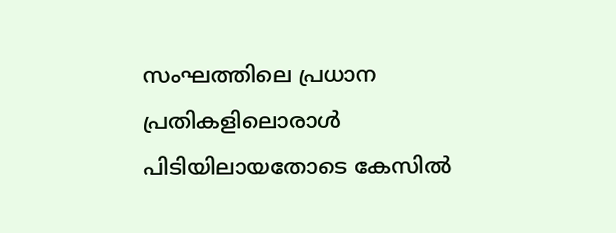സംഘത്തിലെ പ്രധാന പ്രതികളിലൊരാള്‍ പിടിയിലായതോടെ കേസിൽ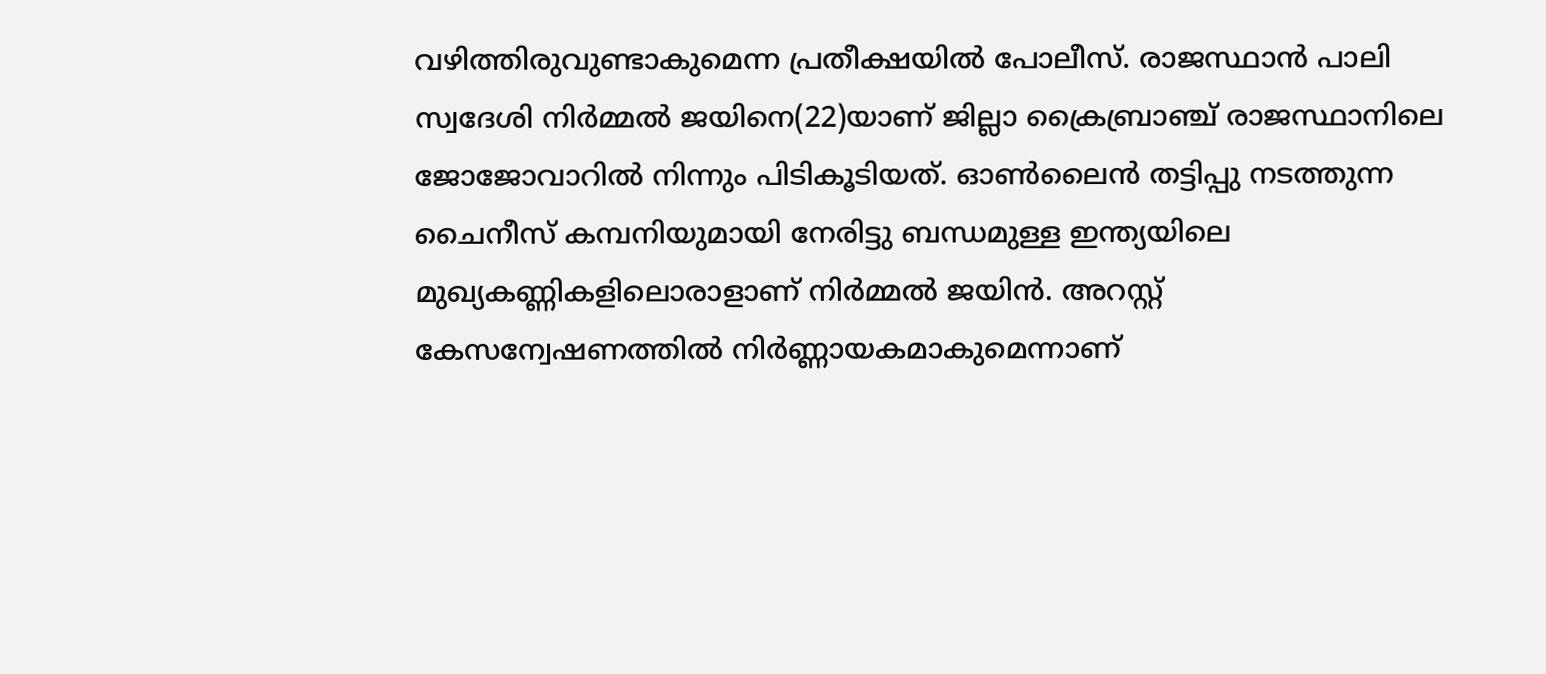വഴിത്തിരുവുണ്ടാകുമെന്ന പ്രതീക്ഷയിൽ പോലീസ്. രാജസ്ഥാന്‍ പാലി സ്വദേശി നിര്‍മ്മല്‍ ജയിനെ(22)യാണ് ജില്ലാ ക്രൈബ്രാഞ്ച് രാജസ്ഥാനിലെ ജോജോവാറില്‍ നിന്നും പിടികൂടിയത്. ഓണ്‍ലൈന്‍ തട്ടിപ്പു നടത്തുന്ന ചൈനീസ് കമ്പനിയുമായി നേരിട്ടു ബന്ധമുള്ള ഇന്ത്യയിലെ മുഖ്യകണ്ണികളിലൊരാളാണ് നിര്‍മ്മല്‍ ജയിന്‍. അറസ്റ്റ് കേസന്വേഷണത്തില്‍ നിര്‍ണ്ണായകമാകുമെന്നാണ്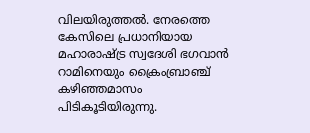വിലയിരുത്തല്‍. നേരത്തെ കേസിലെ പ്രധാനിയായ മഹാരാഷ്ട്ര സ്വദേശി ഭഗവാന്‍ റാമിനെയും ക്രൈംബ്രാഞ്ച് കഴിഞ്ഞമാസം പിടികൂടിയിരുന്നു.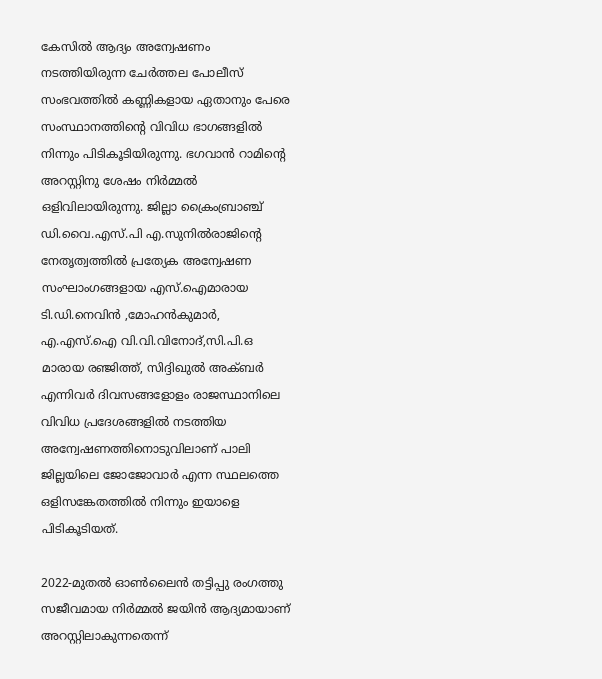കേസില്‍ ആദ്യം അന്വേഷണം നടത്തിയിരുന്ന ചേര്‍ത്തല പോലീസ് സംഭവത്തില്‍ കണ്ണികളായ ഏതാനും പേരെ സംസ്ഥാനത്തിന്റെ വിവിധ ഭാഗങ്ങളില്‍ നിന്നും പിടികൂടിയിരുന്നു. ഭഗവാന്‍ റാമിന്റെ അറസ്റ്റിനു ശേഷം നിര്‍മ്മല്‍ ഒളിവിലായിരുന്നു. ജില്ലാ ക്രൈംബ്രാഞ്ച് ഡി.വൈ.എസ്.പി എ.സുനില്‍രാജിന്റെ നേതൃത്വത്തില്‍ പ്രത്യേക അന്വേഷണ സംഘാംഗങ്ങളായ എസ്.ഐമാരായ ടി.ഡി.നെവിന്‍ ,മോഹന്‍കുമാര്‍, എ.എസ്.ഐ വി.വി.വിനോദ്,സി.പി.ഒ മാരായ രഞ്ജിത്ത്, സിദ്ദിഖുല്‍ അക്ബര്‍ എന്നിവര്‍ ദിവസങ്ങളോളം രാജസ്ഥാനിലെ വിവിധ പ്രദേശങ്ങളില്‍ നടത്തിയ അന്വേഷണത്തിനൊടുവിലാണ് പാലി ജില്ലയിലെ ജോജോവാര്‍ എന്ന സ്ഥലത്തെ ഒളിസങ്കേതത്തില്‍ നിന്നും ഇയാളെ പിടികൂടിയത്.

2022-മുതല്‍ ഓണ്‍ലൈന്‍ തട്ടിപ്പു രംഗത്തു സജീവമായ നിര്‍മ്മല്‍ ജയിന്‍ ആദ്യമായാണ് അറസ്റ്റിലാകുന്നതെന്ന്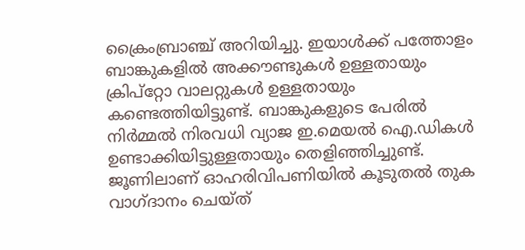ക്രൈംബ്രാഞ്ച് അറിയിച്ചു. ഇയാള്‍ക്ക് പത്തോളം ബാങ്കുകളില്‍ അക്കൗണ്ടുകള്‍ ഉള്ളതായും ക്രിപ്‌റ്റോ വാലറ്റുകള്‍ ഉള്ളതായും കണ്ടെത്തിയിട്ടുണ്ട്. ബാങ്കുകളുടെ പേരില്‍ നിര്‍മ്മൽ നിരവധി വ്യാജ ഇ.മെയല്‍ ഐ.ഡികള്‍ ഉണ്ടാക്കിയിട്ടുള്ളതായും തെളിഞ്ഞിച്ചുണ്ട്. ജൂണിലാണ് ഓഹരിവിപണിയില്‍ കൂടുതല്‍ തുക വാഗ്ദാനം ചെയ്ത്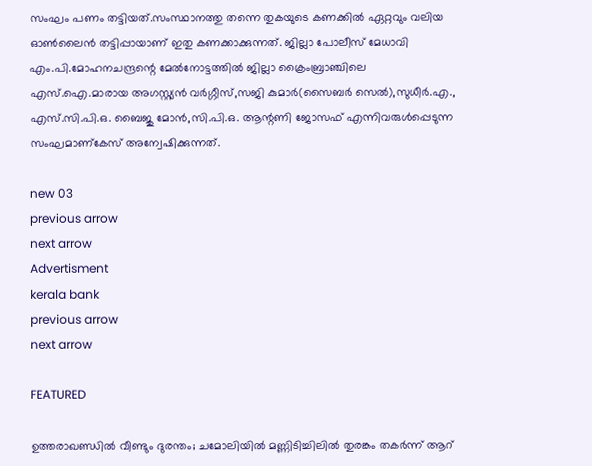സംഘം പണം തട്ടിയത്.സംസ്ഥാനത്തു തന്നെ തുകയുടെ കണക്കില്‍ ഏറ്റവും വലിയ ഓണ്‍ലൈന്‍ തട്ടിപ്പായാണ് ഇതു കണക്കാക്കുന്നത്. ജില്ലാ പോലീസ് മേധാവി എം.പി.മോഹനചന്ദ്രന്റെ മേല്‍നോട്ടത്തില്‍ ജില്ലാ ക്രൈംബ്രാഞ്ചിലെ എസ്.ഐ.മാരായ അഗസ്റ്റ്യന്‍ വര്‍ഗ്ഗീസ്,സജി കുമാര്‍(സൈബര്‍ സെല്‍),സുധീര്‍.എ., എസ്.സി.പി.ഒ. ബൈജു മോന്‍,സി.പി.ഒ. ആന്റണി ജോസഫ് എന്നിവരുള്‍പ്പെടുന്ന സംഘമാണ്‌കേസ് അന്വേഷിക്കുന്നത്.

new 03
previous arrow
next arrow
Advertisment
kerala bank
previous arrow
next arrow

FEATURED

ഉത്തരാഖണ്ഡിൽ വീണ്ടും ദുരന്തം; ചമോലിയിൽ മണ്ണിടിച്ചിലിൽ തുരങ്കം തകർന്ന് ആറ്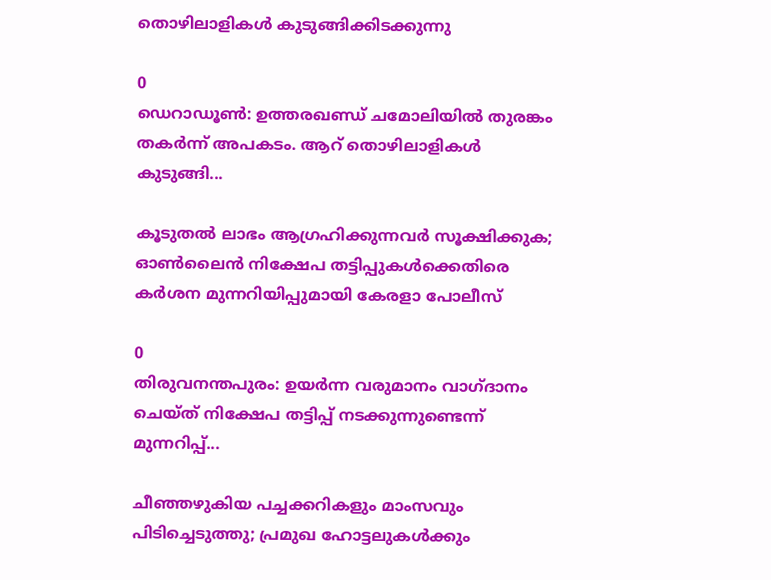തൊഴിലാളികൾ കുടുങ്ങിക്കിടക്കുന്നു

0
ഡെറാഡൂൺ: ഉത്തരഖണ്ഡ് ചമോലിയില്‍ തുരങ്കം തകര്‍ന്ന് അപകടം. ആറ് തൊഴിലാളികള്‍ കുടുങ്ങി...

കൂടുതൽ ലാഭം ആഗ്രഹിക്കുന്നവർ സൂക്ഷിക്കുക; ഓൺലൈൻ നിക്ഷേപ തട്ടിപ്പുകൾക്കെതിരെ കർശന മുന്നറിയിപ്പുമായി കേരളാ പോലീസ്

0
തിരുവനന്തപുരം: ഉയർന്ന വരുമാനം വാഗ്ദാനം ചെയ്ത് നിക്ഷേപ തട്ടിപ്പ് നടക്കുന്നുണ്ടെന്ന് മുന്നറിപ്പ്...

ചീഞ്ഞഴുകിയ പച്ചക്കറികളും മാംസവും പിടിച്ചെടുത്തു; പ്രമുഖ ഹോട്ടലുകൾക്കും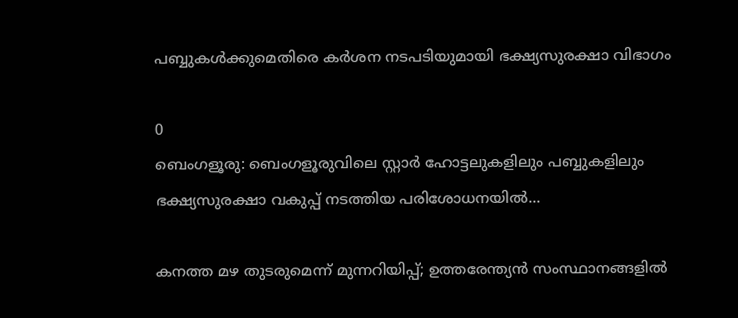പബ്ബുകൾക്കുമെതിരെ കർശന നടപടിയുമായി ഭക്ഷ്യസുരക്ഷാ വിഭാഗം

0
ബെംഗളൂരു: ബെംഗളൂരുവിലെ സ്റ്റാർ ഹോട്ടലുകളിലും പബ്ബുകളിലും ഭക്ഷ്യസുരക്ഷാ വകുപ്പ് നടത്തിയ പരിശോധനയിൽ...

കനത്ത മഴ തുടരുമെന്ന് മുന്നറിയിപ്പ്; ഉത്തരേന്ത്യൻ സംസ്ഥാനങ്ങളിൽ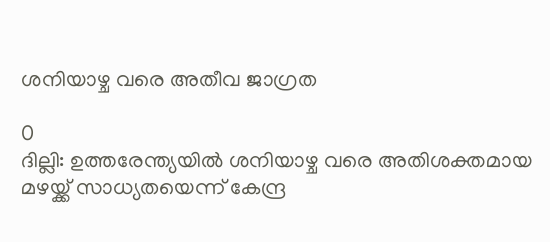ശനിയാഴ്ച വരെ അതീവ ജാഗ്രത

0
ദില്ലി: ഉത്തരേന്ത്യയിൽ ശനിയാഴ്ച വരെ അതിശക്തമായ മഴയ്ക്ക് സാധ്യതയെന്ന് കേന്ദ്ര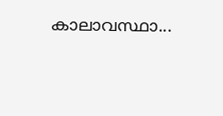കാലാവസ്ഥാ...